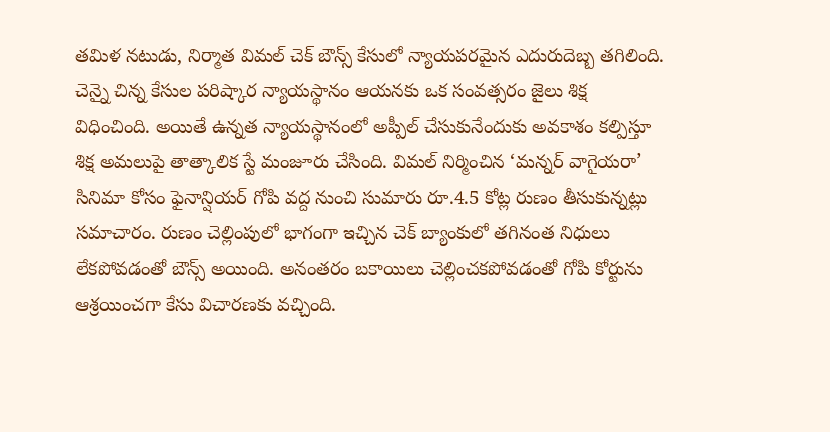తమిళ నటుడు, నిర్మాత విమల్ చెక్ బౌన్స్ కేసులో న్యాయపరమైన ఎదురుదెబ్బ తగిలింది. చెన్నై చిన్న కేసుల పరిష్కార న్యాయస్థానం ఆయనకు ఒక సంవత్సరం జైలు శిక్ష విధించింది. అయితే ఉన్నత న్యాయస్థానంలో అప్పీల్ చేసుకునేందుకు అవకాశం కల్పిస్తూ శిక్ష అమలుపై తాత్కాలిక స్టే మంజూరు చేసింది. విమల్ నిర్మించిన ‘మన్నర్ వాగైయరా’ సినిమా కోసం ఫైనాన్షియర్ గోపి వద్ద నుంచి సుమారు రూ.4.5 కోట్ల రుణం తీసుకున్నట్లు సమాచారం. రుణం చెల్లింపులో భాగంగా ఇచ్చిన చెక్ బ్యాంకులో తగినంత నిధులు లేకపోవడంతో బౌన్స్ అయింది. అనంతరం బకాయిలు చెల్లించకపోవడంతో గోపి కోర్టును ఆశ్రయించగా కేసు విచారణకు వచ్చింది.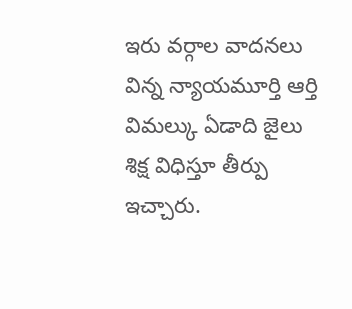ఇరు వర్గాల వాదనలు విన్న న్యాయమూర్తి ఆర్తి విమల్కు ఏడాది జైలు శిక్ష విధిస్తూ తీర్పు ఇచ్చారు.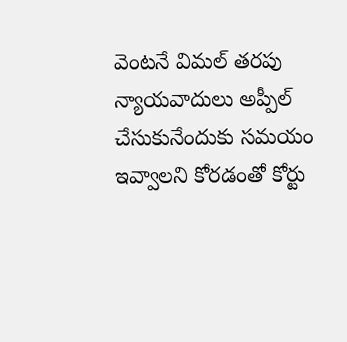వెంటనే విమల్ తరపు న్యాయవాదులు అప్పీల్ చేసుకునేందుకు సమయం ఇవ్వాలని కోరడంతో కోర్టు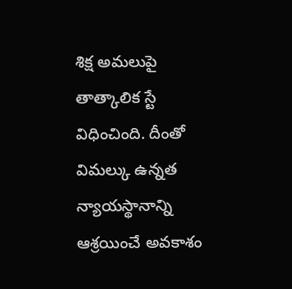శిక్ష అమలుపై తాత్కాలిక స్టే విధించింది. దీంతో విమల్కు ఉన్నత న్యాయస్థానాన్ని ఆశ్రయించే అవకాశం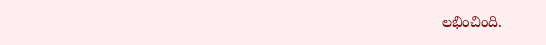లభించింది.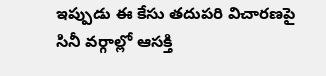ఇప్పుడు ఈ కేసు తదుపరి విచారణపై సినీ వర్గాల్లో ఆసక్తి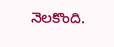నెలకొంది.